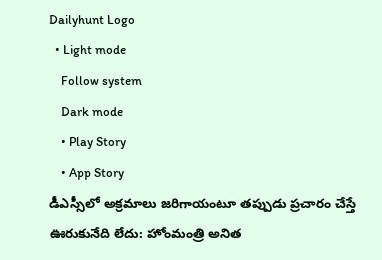Dailyhunt Logo
  • Light mode
    Follow system
    Dark mode
    • Play Story
    • App Story
డీఎస్సీలో అక్రమాలు జరిగాయంటూ తప్పుడు ప్రచారం చేస్తే ఊరుకునేది లేదు: హోంమంత్రి అనిత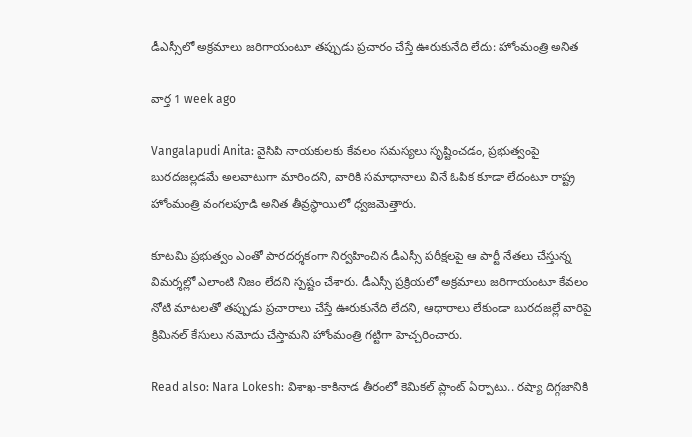డీఎస్సీలో అక్రమాలు జరిగాయంటూ తప్పుడు ప్రచారం చేస్తే ఊరుకునేది లేదు: హోంమంత్రి అనిత

వార్త 1 week ago

Vangalapudi Anita: వైసిపి నాయకులకు కేవలం సమస్యలు సృష్టించడం, ప్రభుత్వంపై బురదజల్లడమే అలవాటుగా మారిందని, వారికి సమాధానాలు వినే ఓపిక కూడా లేదంటూ రాష్ట్ర హోంమంత్రి వంగలపూడి అనిత తీవ్రస్థాయిలో ధ్వజమెత్తారు.

కూటమి ప్రభుత్వం ఎంతో పారదర్శకంగా నిర్వహించిన డీఎస్సీ పరీక్షలపై ఆ పార్టీ నేతలు చేస్తున్న విమర్శల్లో ఎలాంటి నిజం లేదని స్పష్టం చేశారు. డీఎస్సీ ప్రక్రియలో అక్రమాలు జరిగాయంటూ కేవలం నోటి మాటలతో తప్పుడు ప్రచారాలు చేస్తే ఊరుకునేది లేదని, ఆధారాలు లేకుండా బురదజల్లే వారిపై క్రిమినల్ కేసులు నమోదు చేస్తామని హోంమంత్రి గట్టిగా హెచ్చరించారు.

Read also: Nara Lokesh: విశాఖ-కాకినాడ తీరంలో కెమికల్ ప్లాంట్ ఏర్పాటు.. రష్యా దిగ్గజానికి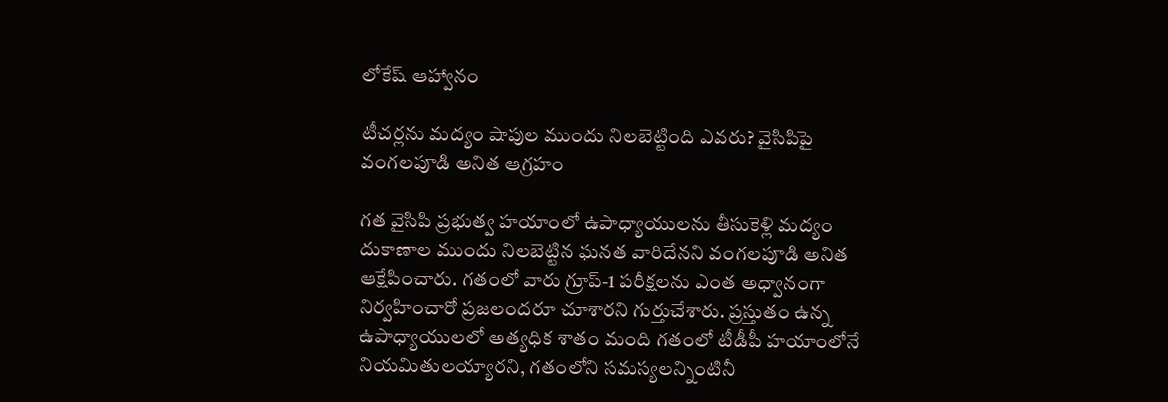లోకేష్ ఆహ్వానం

టీచర్లను మద్యం షాపుల ముందు నిలబెట్టింది ఎవరు? వైసిపిపై వంగలపూడి అనిత ఆగ్రహం

గత వైసిపి ప్రభుత్వ హయాంలో ఉపాధ్యాయులను తీసుకెళ్లి మద్యం దుకాణాల ముందు నిలబెట్టిన ఘనత వారిదేనని వంగలపూడి అనిత ఆక్షేపించారు. గతంలో వారు గ్రూప్-1 పరీక్షలను ఎంత అధ్వానంగా నిర్వహించారో ప్రజలందరూ చూశారని గుర్తుచేశారు. ప్రస్తుతం ఉన్న ఉపాధ్యాయులలో అత్యధిక శాతం మంది గతంలో టీడీపీ హయాంలోనే నియమితులయ్యారని, గతంలోని సమస్యలన్నింటినీ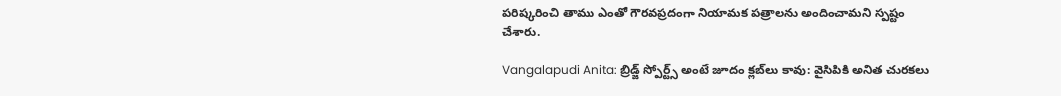పరిష్కరించి తాము ఎంతో గౌరవప్రదంగా నియామక పత్రాలను అందించామని స్పష్టం చేశారు.

Vangalapudi Anita: బ్రిడ్జ్ స్పోర్ట్స్ అంటే జూదం క్లబ్‌లు కావు: వైసిపికి అనిత చురకలు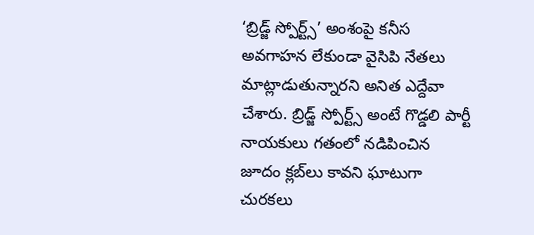‘బ్రిడ్జ్ స్పోర్ట్స్’ అంశంపై కనీస అవగాహన లేకుండా వైసిపి నేతలు మాట్లాడుతున్నారని అనిత ఎద్దేవా చేశారు. బ్రిడ్జ్ స్పోర్ట్స్ అంటే గొడ్డలి పార్టీ నాయకులు గతంలో నడిపించిన జూదం క్లబ్‌లు కావని ఘాటుగా చురకలు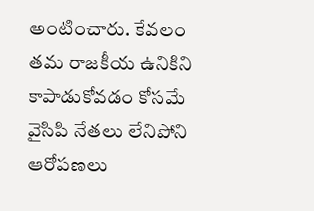అంటించారు. కేవలం తమ రాజకీయ ఉనికిని కాపాడుకోవడం కోసమే వైసిపి నేతలు లేనిపోని ఆరోపణలు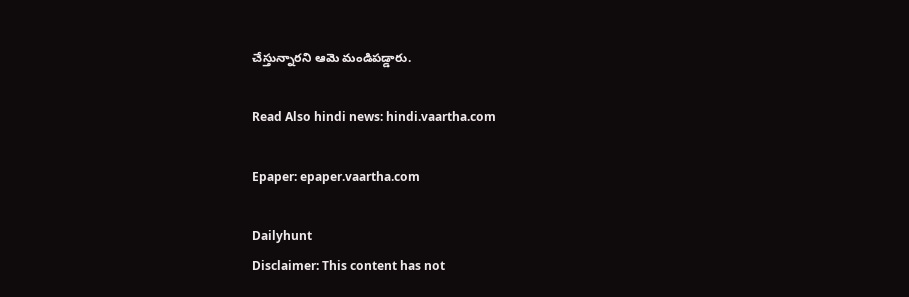చేస్తున్నారని ఆమె మండిపడ్డారు.

Read Also hindi news: hindi.vaartha.com

Epaper: epaper.vaartha.com

Dailyhunt
Disclaimer: This content has not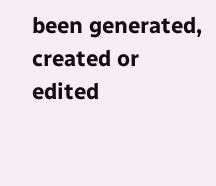been generated, created or edited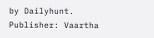by Dailyhunt. Publisher: Vaartha